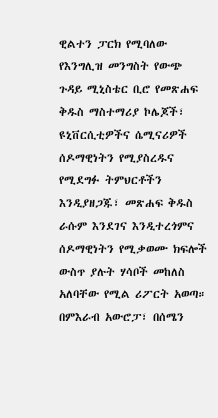ዊልተን ፓርክ የሚባለው የእንግሊዝ መንግስት የውጭ ጉዳይ ሚኒስቴር ቢሮ የመጽሐፍ ቅዱስ ማስተማሪያ ኮሌጆች፣ ዩኒቨርሲቲዎችና ሴሚናሪዎች ሰዶማዊነትን የሚያስረዱና የሚደግፉ ትምህርቶችን እንዲያዘጋጁ፣ መጽሐፍ ቅዱስ ራሱም እንደገና እንዲተረጎምና ሰዶማዊነትን የሚቃወሙ ክፍሎች ውስጥ ያሉት ሃሳቦች መከለስ አለባቸው የሚል ሪፖርት አወጣ። በምእራብ አውሮፓ፣ በሰሜን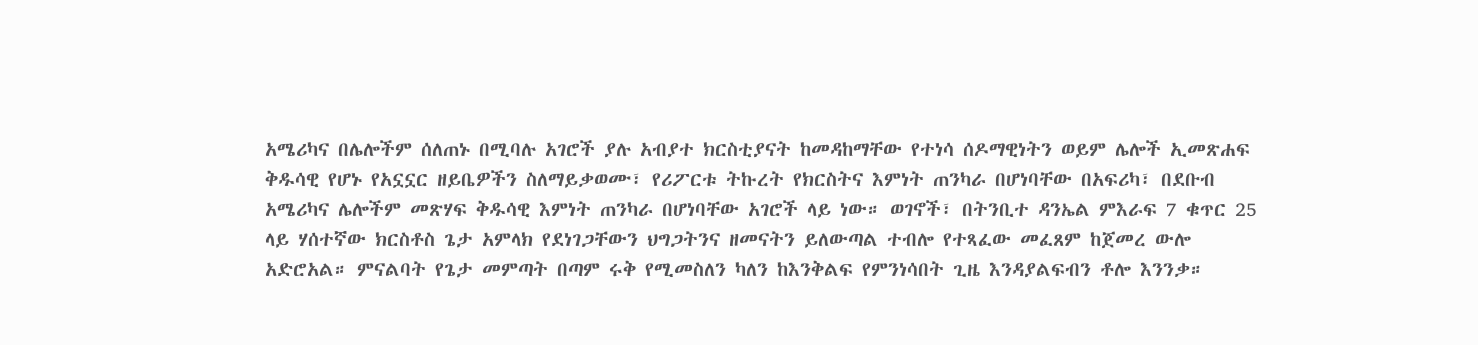አሜሪካና በሌሎችም ሰለጠኑ በሚባሉ አገሮች ያሉ አብያተ ክርስቲያናት ከመዳከማቸው የተነሳ ሰዶማዊነትን ወይም ሌሎች ኢመጽሐፍ ቅዱሳዊ የሆኑ የአኗኗር ዘይቤዎችን ስለማይቃወሙ፣ የሪፖርቱ ትኩረት የክርስትና እምነት ጠንካራ በሆነባቸው በአፍሪካ፣ በደቡብ አሜሪካና ሌሎችም መጽሃፍ ቅዱሳዊ እምነት ጠንካራ በሆነባቸው አገሮች ላይ ነው። ወገኖች፣ በትንቢተ ዳንኤል ምእራፍ 7 ቁጥር 25 ላይ ሃሰተኛው ክርስቶስ ጌታ አምላክ የደነገጋቸውን ህግጋትንና ዘመናትን ይለውጣል ተብሎ የተጻፈው መፈጸም ከጀመረ ውሎ አድሮአል። ምናልባት የጌታ መምጣት በጣም ሩቅ የሚመስለን ካለን ከእንቅልፍ የምንነሳበት ጊዜ እንዳያልፍብን ቶሎ እንንቃ።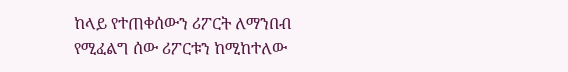ከላይ የተጠቀሰውን ሪፖርት ለማንበብ የሚፈልግ ሰው ሪፖርቱን ከሚከተለው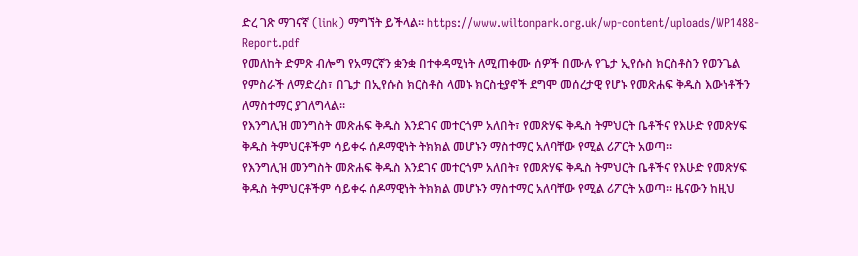ድረ ገጽ ማገናኛ (link) ማግኘት ይችላል። https://www.wiltonpark.org.uk/wp-content/uploads/WP1488-Report.pdf
የመለከት ድምጽ ብሎግ የአማርኛን ቋንቋ በተቀዳሚነት ለሚጠቀሙ ሰዎች በሙሉ የጌታ ኢየሱስ ክርስቶስን የወንጌል የምስራች ለማድረስ፣ በጌታ በኢየሱስ ክርስቶስ ላመኑ ክርስቲያኖች ደግሞ መሰረታዊ የሆኑ የመጽሐፍ ቅዱስ እውነቶችን ለማስተማር ያገለግላል።
የእንግሊዝ መንግስት መጽሐፍ ቅዱስ እንደገና መተርጎም አለበት፣ የመጽሃፍ ቅዱስ ትምህርት ቤቶችና የእሁድ የመጽሃፍ ቅዱስ ትምህርቶችም ሳይቀሩ ሰዶማዊነት ትክክል መሆኑን ማስተማር አለባቸው የሚል ሪፖርት አወጣ።
የእንግሊዝ መንግስት መጽሐፍ ቅዱስ እንደገና መተርጎም አለበት፣ የመጽሃፍ ቅዱስ ትምህርት ቤቶችና የእሁድ የመጽሃፍ ቅዱስ ትምህርቶችም ሳይቀሩ ሰዶማዊነት ትክክል መሆኑን ማስተማር አለባቸው የሚል ሪፖርት አወጣ። ዜናውን ከዚህ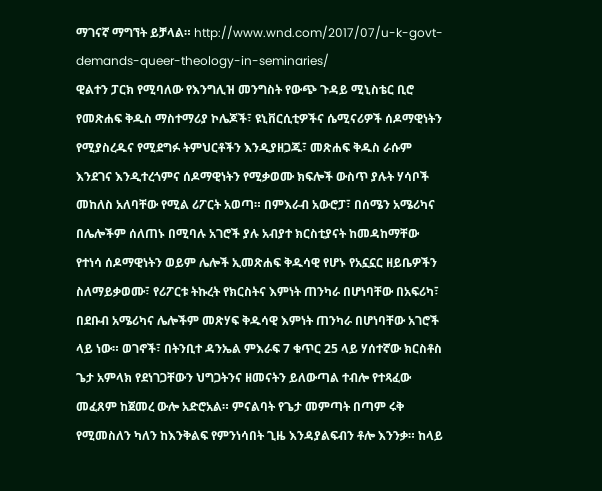ማገናኛ ማግኘት ይቻላል። http://www.wnd.com/2017/07/u-k-govt-demands-queer-theology-in-seminaries/
ዊልተን ፓርክ የሚባለው የእንግሊዝ መንግስት የውጭ ጉዳይ ሚኒስቴር ቢሮ የመጽሐፍ ቅዱስ ማስተማሪያ ኮሌጆች፣ ዩኒቨርሲቲዎችና ሴሚናሪዎች ሰዶማዊነትን የሚያስረዱና የሚደግፉ ትምህርቶችን እንዲያዘጋጁ፣ መጽሐፍ ቅዱስ ራሱም እንደገና እንዲተረጎምና ሰዶማዊነትን የሚቃወሙ ክፍሎች ውስጥ ያሉት ሃሳቦች መከለስ አለባቸው የሚል ሪፖርት አወጣ። በምእራብ አውሮፓ፣ በሰሜን አሜሪካና በሌሎችም ሰለጠኑ በሚባሉ አገሮች ያሉ አብያተ ክርስቲያናት ከመዳከማቸው የተነሳ ሰዶማዊነትን ወይም ሌሎች ኢመጽሐፍ ቅዱሳዊ የሆኑ የአኗኗር ዘይቤዎችን ስለማይቃወሙ፣ የሪፖርቱ ትኩረት የክርስትና እምነት ጠንካራ በሆነባቸው በአፍሪካ፣ በደቡብ አሜሪካና ሌሎችም መጽሃፍ ቅዱሳዊ እምነት ጠንካራ በሆነባቸው አገሮች ላይ ነው። ወገኖች፣ በትንቢተ ዳንኤል ምእራፍ 7 ቁጥር 25 ላይ ሃሰተኛው ክርስቶስ ጌታ አምላክ የደነገጋቸውን ህግጋትንና ዘመናትን ይለውጣል ተብሎ የተጻፈው መፈጸም ከጀመረ ውሎ አድሮአል። ምናልባት የጌታ መምጣት በጣም ሩቅ የሚመስለን ካለን ከእንቅልፍ የምንነሳበት ጊዜ እንዳያልፍብን ቶሎ እንንቃ። ከላይ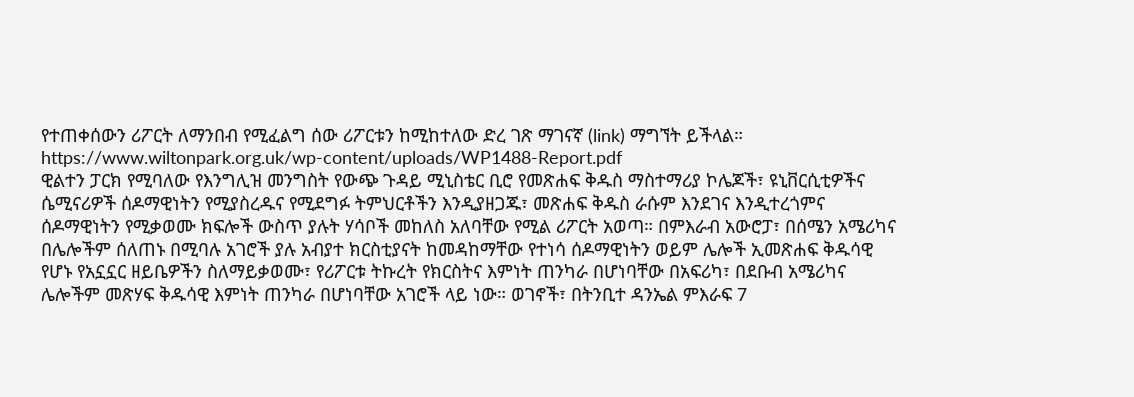የተጠቀሰውን ሪፖርት ለማንበብ የሚፈልግ ሰው ሪፖርቱን ከሚከተለው ድረ ገጽ ማገናኛ (link) ማግኘት ይችላል። https://www.wiltonpark.org.uk/wp-content/uploads/WP1488-Report.pdf
ዊልተን ፓርክ የሚባለው የእንግሊዝ መንግስት የውጭ ጉዳይ ሚኒስቴር ቢሮ የመጽሐፍ ቅዱስ ማስተማሪያ ኮሌጆች፣ ዩኒቨርሲቲዎችና ሴሚናሪዎች ሰዶማዊነትን የሚያስረዱና የሚደግፉ ትምህርቶችን እንዲያዘጋጁ፣ መጽሐፍ ቅዱስ ራሱም እንደገና እንዲተረጎምና ሰዶማዊነትን የሚቃወሙ ክፍሎች ውስጥ ያሉት ሃሳቦች መከለስ አለባቸው የሚል ሪፖርት አወጣ። በምእራብ አውሮፓ፣ በሰሜን አሜሪካና በሌሎችም ሰለጠኑ በሚባሉ አገሮች ያሉ አብያተ ክርስቲያናት ከመዳከማቸው የተነሳ ሰዶማዊነትን ወይም ሌሎች ኢመጽሐፍ ቅዱሳዊ የሆኑ የአኗኗር ዘይቤዎችን ስለማይቃወሙ፣ የሪፖርቱ ትኩረት የክርስትና እምነት ጠንካራ በሆነባቸው በአፍሪካ፣ በደቡብ አሜሪካና ሌሎችም መጽሃፍ ቅዱሳዊ እምነት ጠንካራ በሆነባቸው አገሮች ላይ ነው። ወገኖች፣ በትንቢተ ዳንኤል ምእራፍ 7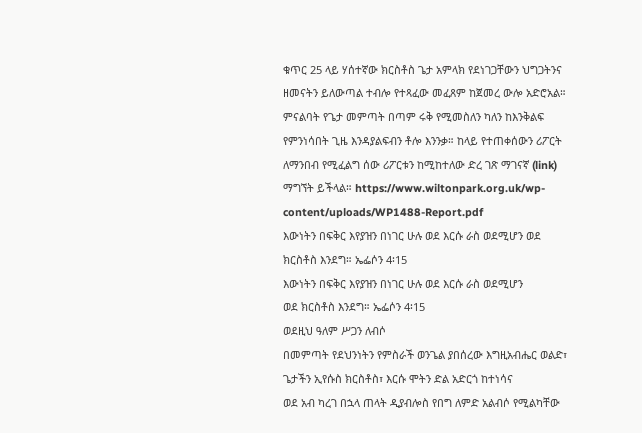ቁጥር 25 ላይ ሃሰተኛው ክርስቶስ ጌታ አምላክ የደነገጋቸውን ህግጋትንና ዘመናትን ይለውጣል ተብሎ የተጻፈው መፈጸም ከጀመረ ውሎ አድሮአል። ምናልባት የጌታ መምጣት በጣም ሩቅ የሚመስለን ካለን ከእንቅልፍ የምንነሳበት ጊዜ እንዳያልፍብን ቶሎ እንንቃ። ከላይ የተጠቀሰውን ሪፖርት ለማንበብ የሚፈልግ ሰው ሪፖርቱን ከሚከተለው ድረ ገጽ ማገናኛ (link) ማግኘት ይችላል። https://www.wiltonpark.org.uk/wp-content/uploads/WP1488-Report.pdf
እውነትን በፍቅር እየያዝን በነገር ሁሉ ወደ እርሱ ራስ ወደሚሆን ወደ ክርስቶስ እንደግ። ኤፌሶን 4፡15
እውነትን በፍቅር እየያዝን በነገር ሁሉ ወደ እርሱ ራስ ወደሚሆን
ወደ ክርስቶስ እንደግ። ኤፌሶን 4፡15
ወደዚህ ዓለም ሥጋን ለብሶ
በመምጣት የደህንነትን የምስራች ወንጌል ያበሰረው እግዚአብሔር ወልድ፣ ጌታችን ኢየሱስ ክርስቶስ፣ እርሱ ሞትን ድል አድርጎ ከተነሳና
ወደ አብ ካረገ በኋላ ጠላት ዲያብሎስ የበግ ለምድ አልብሶ የሚልካቸው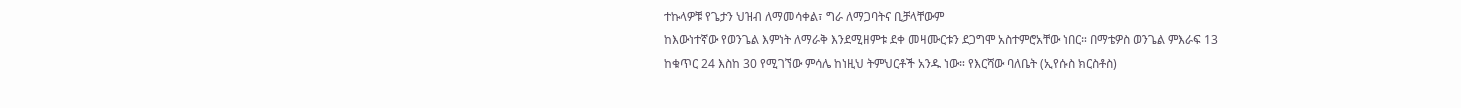ተኩላዎቹ የጌታን ህዝብ ለማመሳቀል፣ ግራ ለማጋባትና ቢቻላቸውም
ከእውነተኛው የወንጌል እምነት ለማራቅ እንደሚዘምቱ ደቀ መዛሙርቱን ደጋግሞ አስተምሮአቸው ነበር። በማቴዎስ ወንጌል ምእራፍ 13
ከቁጥር 24 እስከ 30 የሚገኘው ምሳሌ ከነዚህ ትምህርቶች አንዱ ነው። የእርሻው ባለቤት (ኢየሱስ ክርስቶስ)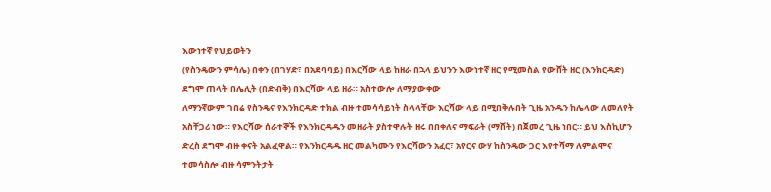እውነተኛ የህይወትን
(የስንዴውን ምሳሌ) በቀን (በገሃድ፣ በአደባባይ) በእርሻው ላይ ከዘራ በኋላ ይህንን እውነተኛ ዘር የሚመስል የውሸት ዘር (እንክርዳድ)
ደግሞ ጠላት በሌሊት (በድብቅ) በእርሻው ላይ ዘራ። አስተውሎ ለማያውቀው
ለማንኛውም ገበሬ የስንዴና የእንክርዳድ ተክል ብዙ ተመሳሳይነት ስላላቸው እርሻው ላይ በሚበቅሉበት ጊዜ አንዱን ከሌላው ለመለየት
አስቸጋሪ ነው። የእርሻው ሰራተኞች የእንክርዳዱን መዘራት ያስተዋሉት ዘሩ በበቀለና ማፍራት (ማሸት) በጀመረ ጊዜ ነበር። ይህ እስኪሆን
ድረስ ደግሞ ብዙ ቀናት አልፈዋል። የእንክርዳዱ ዘር መልካሙን የእርሻውን አፈር፣ አየርና ውሃ ከስንዴው ጋር እየተሻማ ለምልሞና
ተመሳስሎ ብዙ ሳምንትታት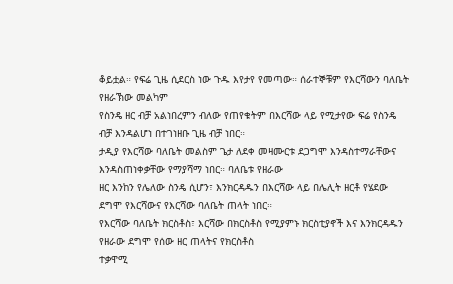ቆይቷል። የፍሬ ጊዜ ሲደርስ ነው ጉዱ እየታየ የመጣው። ሰራተኞቹም የእርሻውን ባለቤት የዘራኽው መልካም
የስንዴ ዘር ብቻ አልነበረምን ብለው የጠየቁትም በእርሻው ላይ የሚታየው ፍሬ የስንዴ ብቻ እንዳልሆነ በተገነዘቡ ጊዜ ብቻ ነበር።
ታዲያ የእርሻው ባለቤት መልስም ጌታ ለደቀ መዛሙርቱ ደጋግሞ እንዳስተማራቸውና እንዳስጠነቀቃቸው የማያሻማ ነበር። ባለቤቱ የዘራው
ዘር እንከን የሌለው ስንዴ ሲሆን፣ እንክርዳዱን በእርሻው ላይ በሌሊት ዘርቶ የሄደው ደግሞ የእርሻውና የእርሻው ባለቤት ጠላት ነበር።
የእርሻው ባለቤት ክርስቶስ፣ እርሻው በክርስቶስ የሚያምኑ ክርስቲያኖች እና እንክርዳዱን የዘራው ደግሞ የሰው ዘር ጠላትና የክርስቶስ
ተቃዋሚ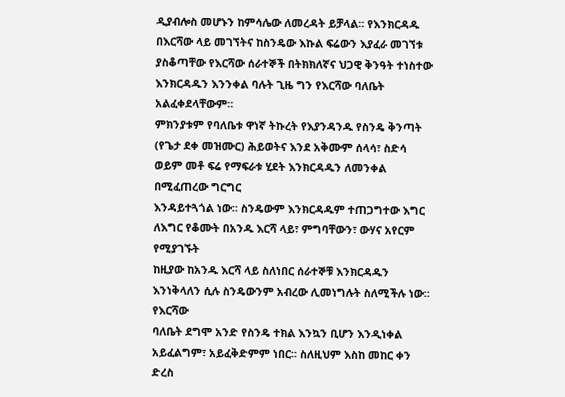ዲያብሎስ መሆኑን ከምሳሌው ለመረዳት ይቻላል። የእንክርዳዱ በእርሻው ላይ መገኘትና ከስንዴው እኩል ፍሬውን እያፈራ መገኘቱ
ያስቆጣቸው የእርሻው ሰራተኞች በትክክለኛና ህጋዊ ቅንዓት ተነስተው እንክርዳዱን እንንቀል ባሉት ጊዜ ግን የእርሻው ባለቤት አልፈቀደላቸውም።
ምክንያቱም የባለቤቱ ዋነኛ ትኩረት የእያንዳንዱ የስንዴ ቅንጣት
(የጌታ ደቀ መዝሙር) ሕይወትና እንደ አቅሙም ሰላሳ፣ ስድሳ ወይም መቶ ፍሬ የማፍራቱ ሂደት እንክርዳዱን ለመንቀል በሚፈጠረው ግርግር
እንዳይተጓጎል ነው። ስንዴውም እንክርዳዱም ተጠጋግተው እግር ለእግር የቆሙት በአንዱ እርሻ ላይ፣ ምግባቸውን፣ ውሃና አየርም የሚያገኙት
ከዚያው ከአንዱ እርሻ ላይ ስለነበር ሰራተኞቹ እንክርዳዱን እንነቅላለን ሲሉ ስንዴውንም አብረው ሊመነግሉት ስለሚችሉ ነው። የእርሻው
ባለቤት ደግሞ አንድ የስንዴ ተክል እንኳን ቢሆን እንዲነቀል አይፈልግም፣ አይፈቅድምም ነበር። ስለዚህም እስከ መከር ቀን ድረስ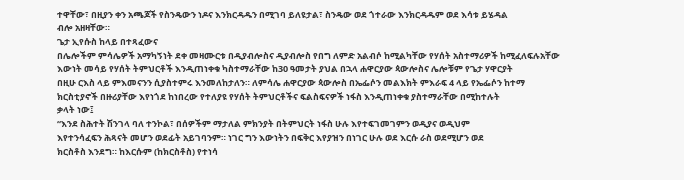ተዋቸው፣ በዚያን ቀን አጫጆች የስንዴውን ነዶና እንክርዳዱን በሚገባ ይለዩታል፣ ስንዴው ወደ ጎተራው እንክርዳዱም ወደ እሳቱ ይሄዳል
ብሎ አዘዛቸው።
ጌታ ኢየሱስ ከላይ በተጻፈውና
በሌሎችም ምሳሌዎች አማካኝነት ደቀ መዛሙርቱ በዲያብሎስና ዲያብሎስ የበግ ለምድ አልብሶ ከሚልካቸው የሃሰት አስተማሪዎች ከሚፈለፍሉአቸው
እውነት መሳይ የሃሰት ትምህርቶች እንዲጠነቀቁ ካስተማራቸው ከ30 ዓመታት ያህል በኋላ ሐዋርያው ጳውሎስና ሌሎቹም የጌታ ሃዋርያት
በዚሁ ርእስ ላይ ምእመናንን ሲያስተምሩ እንመለከታለን። ለምሳሌ ሐዋርያው ጳውሎስ በኤፌሶን መልእክት ምእራፍ 4 ላይ የኤፌሶን ከተማ
ክርስቲያኖች በዙሪያቸው እየነጎደ ከነበረው የተለያዩ የሃሰት ትምህርቶችና ፍልስፍናዎች ነፋስ እንዲጠነቀቁ ያስተማራቸው በሚከተሉት
ቃላት ነው፤
“እንደ ስሕተት ሽንገላ ባለ ተንኮል፣ በሰዎችም ማታለል ምክንያት በትምህርት ነፋስ ሁሉ እየተፍገመገምን ወዲያና ወዲህም
እየተንሳፈፍን ሕጻናት መሆን ወደፊት አይገባንም። ነገር ግን እውነትን በፍቅር እየያዝን በነገር ሁሉ ወደ እርሱ ራስ ወደሚሆን ወደ
ክርስቶስ እንደግ። ከእርሱም (ከክርስቶስ) የተነሳ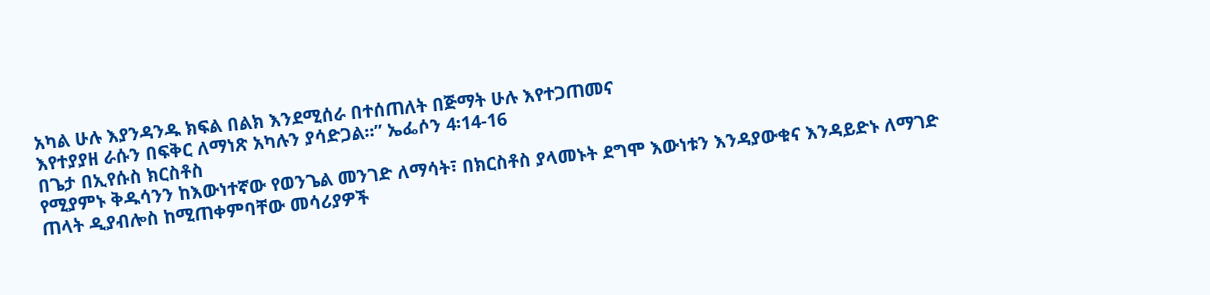አካል ሁሉ እያንዳንዱ ክፍል በልክ እንደሚሰራ በተሰጠለት በጅማት ሁሉ እየተጋጠመና
እየተያያዘ ራሱን በፍቅር ለማነጽ አካሉን ያሳድጋል።” ኤፌሶን 4፡14-16
በጌታ በኢየሱስ ክርስቶስ
የሚያምኑ ቅዱሳንን ከእውነተኛው የወንጌል መንገድ ለማሳት፣ በክርስቶስ ያላመኑት ደግሞ እውነቱን እንዳያውቁና እንዳይድኑ ለማገድ
ጠላት ዲያብሎስ ከሚጠቀምባቸው መሳሪያዎች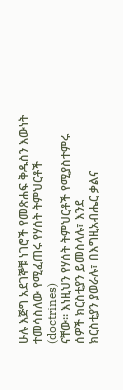ሁሉ እጅግ አደገኞቹ ነገሮች የመጽሐፍ ቅዱስን እውነት ተመሳስለው የሚፈጠሩ የሃሰት ትምህርቶች
(doctrines)
ናቸው። እነዚህን የሃሰት ትምህርቶች የሚያስተምሩ ሰዎች ክርስቲያን ይመስላሉ፣ እንደ
ክርስቲያን ያወራሉ፣ በእግዚአብሔር ቃልና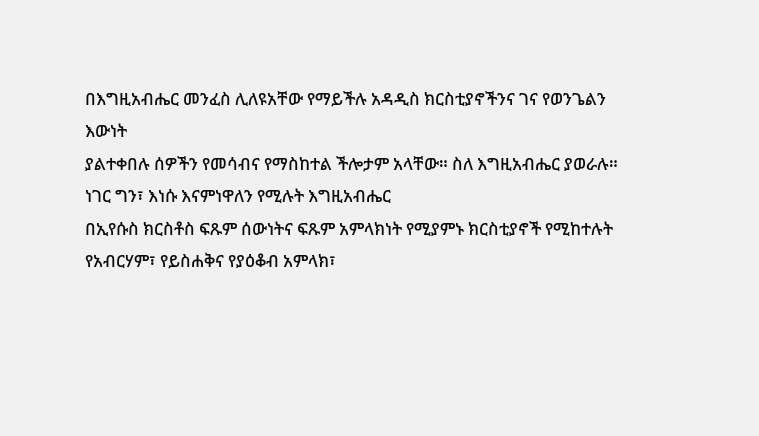በእግዚአብሔር መንፈስ ሊለዩአቸው የማይችሉ አዳዲስ ክርስቲያኖችንና ገና የወንጌልን እውነት
ያልተቀበሉ ሰዎችን የመሳብና የማስከተል ችሎታም አላቸው። ስለ እግዚአብሔር ያወራሉ። ነገር ግን፣ እነሱ እናምነዋለን የሚሉት እግዚአብሔር
በኢየሱስ ክርስቶስ ፍጹም ሰውነትና ፍጹም አምላክነት የሚያምኑ ክርስቲያኖች የሚከተሉት የአብርሃም፣ የይስሐቅና የያዕቆብ አምላክ፣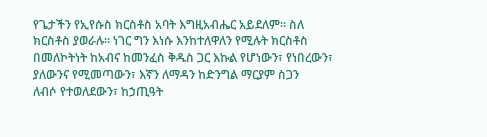የጌታችን የኢየሱስ ክርስቶስ አባት እግዚአብሔር አይደለም። ስለ ክርስቶስ ያወራሉ። ነገር ግን እነሱ እንከተለዋለን የሚሉት ክርስቶስ
በመለኮትነት ከአብና ከመንፈስ ቅዱስ ጋር እኩል የሆነውን፣ የነበረውን፣ ያለውንና የሚመጣውን፣ እኛን ለማዳን ከድንግል ማርያም ስጋን
ለብሶ የተወለደውን፣ ከኃጢዓት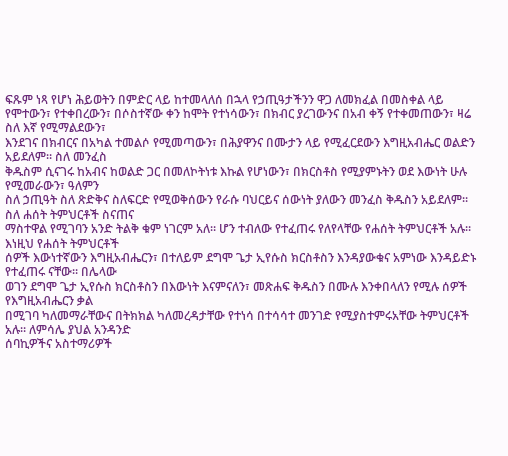ፍጹም ነጻ የሆነ ሕይወትን በምድር ላይ ከተመላለሰ በኋላ የኃጢዓታችንን ዋጋ ለመክፈል በመስቀል ላይ
የሞተውን፣ የተቀበረውን፣ በሶስተኛው ቀን ከሞት የተነሳውን፣ በክብር ያረገውንና በአብ ቀኝ የተቀመጠውን፣ ዛሬ ስለ እኛ የሚማልደውን፣
እንደገና በክብርና በአካል ተመልሶ የሚመጣውን፣ በሕያዋንና በሙታን ላይ የሚፈርደውን እግዚአብሔር ወልድን አይደለም። ስለ መንፈስ
ቅዱስም ሲናገሩ ከአብና ከወልድ ጋር በመለኮትነቱ እኩል የሆነውን፣ በክርስቶስ የሚያምኑትን ወደ እውነት ሁሉ የሚመራውን፣ ዓለምን
ስለ ኃጢዓት ስለ ጽድቅና ስለፍርድ የሚወቅሰውን የራሱ ባህርይና ሰውነት ያለውን መንፈስ ቅዱስን አይደለም።
ስለ ሐሰት ትምህርቶች ስናጠና
ማስተዋል የሚገባን አንድ ትልቅ ቁም ነገርም አለ። ሆን ተብለው የተፈጠሩ የለየላቸው የሐሰት ትምህርቶች አሉ። እነዚህ የሐሰት ትምህርቶች
ሰዎች እውነተኛውን እግዚአብሔርን፣ በተለይም ደግሞ ጌታ ኢየሱስ ክርስቶስን እንዳያውቁና አምነው እንዳይድኑ የተፈጠሩ ናቸው። በሌላው
ወገን ደግሞ ጌታ ኢየሱስ ክርስቶስን በእውነት እናምናለን፣ መጽሐፍ ቅዱስን በሙሉ እንቀበላለን የሚሉ ሰዎች የእግዚአብሔርን ቃል
በሚገባ ካለመማራቸውና በትክክል ካለመረዳታቸው የተነሳ በተሳሳተ መንገድ የሚያስተምሩአቸው ትምህርቶች አሉ። ለምሳሌ ያህል አንዳንድ
ሰባኪዎችና አስተማሪዎች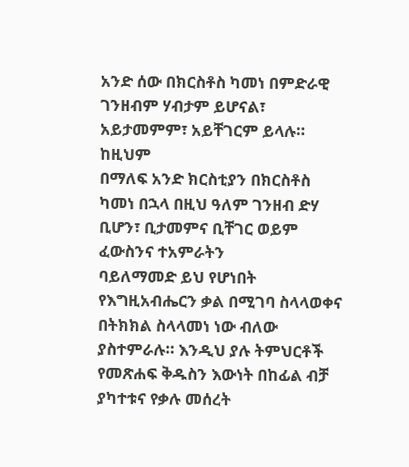አንድ ሰው በክርስቶስ ካመነ በምድራዊ ገንዘብም ሃብታም ይሆናል፣ አይታመምም፣ አይቸገርም ይላሉ። ከዚህም
በማለፍ አንድ ክርስቲያን በክርስቶስ ካመነ በኋላ በዚህ ዓለም ገንዘብ ድሃ ቢሆን፣ ቢታመምና ቢቸገር ወይም ፈውስንና ተአምራትን
ባይለማመድ ይህ የሆነበት የእግዚአብሔርን ቃል በሚገባ ስላላወቀና በትክክል ስላላመነ ነው ብለው ያስተምራሉ። እንዲህ ያሉ ትምህርቶች
የመጽሐፍ ቅዱስን እውነት በከፊል ብቻ ያካተቱና የቃሉ መሰረት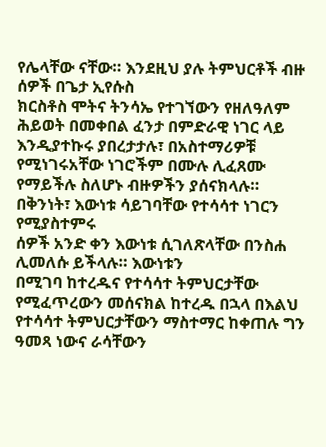የሌላቸው ናቸው። እንደዚህ ያሉ ትምህርቶች ብዙ ሰዎች በጌታ ኢየሱስ
ክርስቶስ ሞትና ትንሳኤ የተገኘውን የዘለዓለም ሕይወት በመቀበል ፈንታ በምድራዊ ነገር ላይ እንዲያተኩሩ ያበረታታሉ፣ በአስተማሪዎቹ
የሚነገሩአቸው ነገሮችም በሙሉ ሊፈጸሙ የማይችሉ ስለሆኑ ብዙዎችን ያሰናክላሉ። በቅንነት፣ እውነቱ ሳይገባቸው የተሳሳተ ነገርን የሚያስተምሩ
ሰዎች አንድ ቀን እውነቱ ሲገለጽላቸው በንስሐ ሊመለሱ ይችላሉ። እውነቱን
በሚገባ ከተረዱና የተሳሳተ ትምህርታቸው የሚፈጥረውን መሰናክል ከተረዱ በኋላ በእልህ የተሳሳተ ትምህርታቸውን ማስተማር ከቀጠሉ ግን
ዓመጻ ነውና ራሳቸውን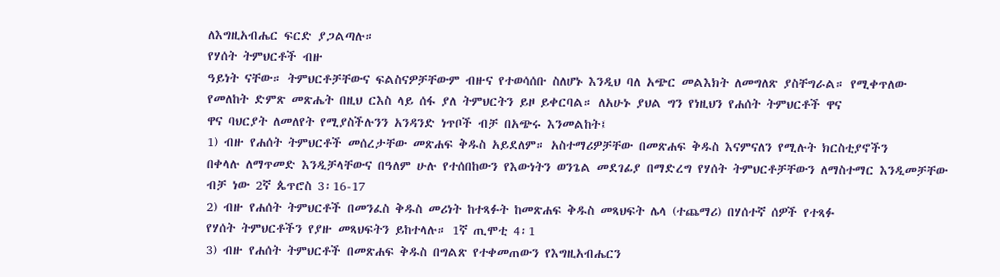ለእግዚአብሔር ፍርድ ያጋልጣሉ።
የሃሰት ትምህርቶች ብዙ
ዓይነት ናቸው። ትምህርቶቻቸውና ፍልስናዎቻቸውም ብዙና የተወሳሰቡ ስለሆኑ እንዲህ ባለ አጭር መልእክት ለመግለጽ ያስቸግራል። የሚቀጥለው
የመለከት ድምጽ መጽሔት በዚህ ርእስ ላይ ሰፋ ያለ ትምህርትን ይዞ ይቀርባል። ለአሁኑ ያህል ግን የነዚህን የሐሰት ትምህርቶች ዋና
ዋና ባህርያት ለመለየት የሚያስችሉንን አንዳንድ ነጥቦች ብቻ በአጭሩ እንመልከት፤
1) ብዙ የሐሰት ትምህርቶች መሰረታቸው መጽሐፍ ቅዱስ አይደለም። አስተማሪዎቻቸው በመጽሐፍ ቅዱስ እናምናለን የሚሉት ክርስቲያኖችን
በቀላሉ ለማጥመድ እንዲቻላቸውና በዓለም ሁሉ የተሰበከውን የእውነትን ወንጌል መደገፊያ በማድረግ የሃሰት ትምህርቶቻቸውን ለማስተማር እንዲመቻቸው ብቻ ነው 2ኛ ጴጥሮስ 3፡16-17
2) ብዙ የሐሰት ትምህርቶች በመንፈስ ቅዱስ መሪነት ከተጻፉት ከመጽሐፍ ቅዱስ መጻህፍት ሌላ (ተጨማሪ) በሃሰተኛ ሰዎች የተጻፉ
የሃሰት ትምህርቶችን የያዙ መጻህፍትን ይከተላሉ። 1ኛ ጢሞቲ 4፡1
3) ብዙ የሐሰት ትምህርቶች በመጽሐፍ ቅዱስ በግልጽ የተቀመጠውን የእግዚአብሔርን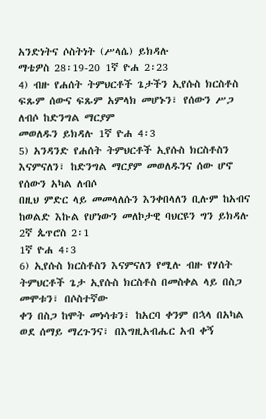አንድነትና ሶስትነት (ሥላሴ) ይክዳሉ
ማቴዎስ 28፡19-20 1ኛ ዮሐ 2፡23
4) ብዙ የሐሰት ትምህርቶች ጌታችን ኢየሱስ ክርስቶስ ፍጹም ሰውና ፍጹም አምላክ መሆኑን፣ የሰውን ሥጋ ለብሶ ከድንግል ማርያም
መወለዱን ይክዳሉ 1ኛ ዮሐ 4፡3
5) አንዳንድ የሐሰት ትምህርቶች ኢየሱስ ክርስቶስን እናምናለን፣ ከድንግል ማርያም መወለዱንና ሰው ሆኖ የሰውን አካል ለብሶ
በዚህ ምድር ላይ መመላለሱን እንቀበላለን ቢሉም ከአብና ከወልድ እኩል የሆነውን መለኮታዊ ባህርዩን ግን ይክዳሉ 2ኛ ጴጥሮስ 2፡1
1ኛ ዮሐ 4፡3
6) ኢየሱስ ክርስቶስን እናምናለን የሚሉ ብዙ የሃሰት ትምህርቶች ጌታ ኢየሱስ ክርስቶስ በመስቀል ላይ በስጋ መሞቱን፣ በሶስተኛው
ቀን በስጋ ከሞት መነሳቱን፣ ከአርባ ቀንም በኋላ በአካል ወደ ሰማይ ማረጉንና፣ በእግዚአብሔር አብ ቀኝ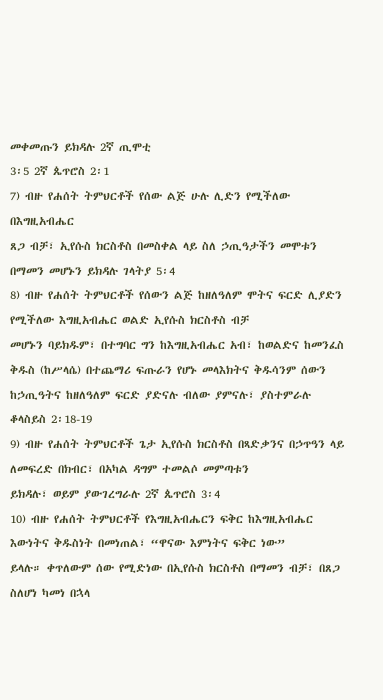መቀመጡን ይክዳሉ 2ኛ ጢሞቲ
3፡5 2ኛ ጴጥሮስ 2፡1
7) ብዙ የሐሰት ትምህርቶች የሰው ልጅ ሁሉ ሊድን የሚችለው በእግዚአብሔር
ጸጋ ብቻ፣ ኢየሱስ ክርስቶስ በመስቀል ላይ ስለ ኃጢዓታችን መሞቱን በማመን መሆኑን ይክዳሉ ገላትያ 5፡4
8) ብዙ የሐሰት ትምህርቶች የሰውን ልጅ ከዘለዓለም ሞትና ፍርድ ሊያድን የሚችለው እግዚአብሔር ወልድ ኢየሱስ ክርስቶስ ብቻ
መሆኑን ባይክዱም፣ በተግባር ግን ከእግዚአብሔር አብ፣ ከወልድና ከመንፈስ
ቅዱስ (ከሥላሴ) በተጨማሪ ፍጡራን የሆኑ መላእክትና ቅዱሳንም ሰውን ከኃጢዓትና ከዘለዓለም ፍርድ ያድናሉ ብለው ያምናሉ፣ ያስተምራሉ
ቆላስይስ 2፡18-19
9) ብዙ የሐሰት ትምህርቶች ጌታ ኢየሱስ ክርስቶስ በጻድቃንና በኃጥዓን ላይ ለመፍረድ በክብር፣ በአካል ዳግም ተመልሶ መምጣቱን
ይክዳሉ፣ ወይም ያውገረግራሉ 2ኛ ጴጥሮስ 3፡4
10) ብዙ የሐሰት ትምህርቶች የእግዚአብሔርን ፍቅር ከእግዚአብሔር እውነትና ቅዱስነት በመነጠል፣ “ዋናው እምነትና ፍቅር ነው”
ይላሉ። ቀጥለውም ሰው የሚድነው በኢየሱስ ክርስቶስ በማመን ብቻ፣ በጸጋ ስለሆነ ካመነ በኋላ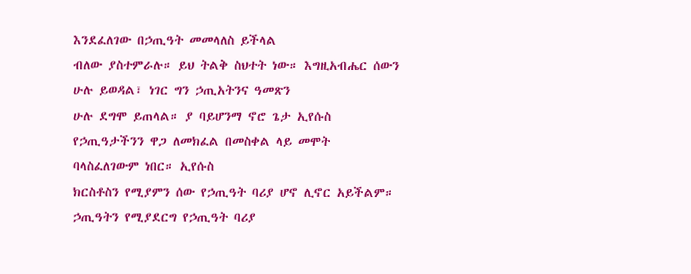እንደፈለገው በኃጢዓት መመላለስ ይችላል
ብለው ያስተምራሉ። ይህ ትልቅ ስህተት ነው። እግዚአብሔር ሰውን ሁሉ ይወዳል፣ ነገር ግን ኃጢአትንና ዓመጽን
ሁሉ ደግሞ ይጠላል። ያ ባይሆንማ ኖሮ ጌታ ኢየሱስ የኃጢዓታችንን ዋጋ ለመክፈል በመስቀል ላይ መሞት ባላስፈለገውም ነበር። ኢየሱስ
ክርስቶስን የሚያምን ሰው የኃጢዓት ባሪያ ሆኖ ሊኖር አይችልም። ኃጢዓትን የሚያደርግ የኃጢዓት ባሪያ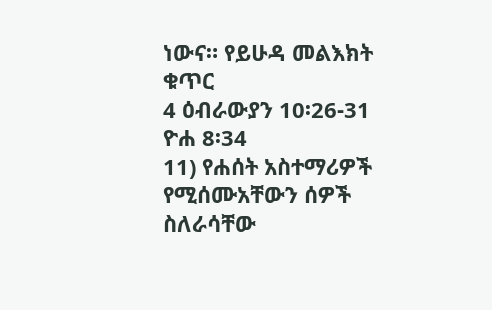ነውና። የይሁዳ መልእክት ቁጥር
4 ዕብራውያን 10፡26-31 ዮሐ 8፡34
11) የሐሰት አስተማሪዎች የሚሰሙአቸውን ሰዎች ስለራሳቸው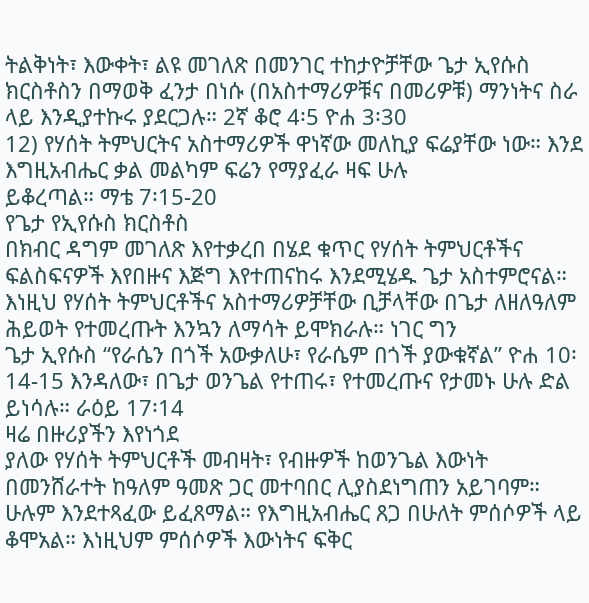ትልቅነት፣ እውቀት፣ ልዩ መገለጽ በመንገር ተከታዮቻቸው ጌታ ኢየሱስ
ክርስቶስን በማወቅ ፈንታ በነሱ (በአስተማሪዎቹና በመሪዎቹ) ማንነትና ስራ ላይ እንዲያተኩሩ ያደርጋሉ። 2ኛ ቆሮ 4፡5 ዮሐ 3፡30
12) የሃሰት ትምህርትና አስተማሪዎች ዋነኛው መለኪያ ፍሬያቸው ነው። እንደ እግዚአብሔር ቃል መልካም ፍሬን የማያፈራ ዛፍ ሁሉ
ይቆረጣል። ማቴ 7፡15-20
የጌታ የኢየሱስ ክርስቶስ
በክብር ዳግም መገለጽ እየተቃረበ በሄደ ቁጥር የሃሰት ትምህርቶችና ፍልስፍናዎች እየበዙና እጅግ እየተጠናከሩ እንደሚሄዱ ጌታ አስተምሮናል።
እነዚህ የሃሰት ትምህርቶችና አስተማሪዎቻቸው ቢቻላቸው በጌታ ለዘለዓለም ሕይወት የተመረጡት እንኳን ለማሳት ይሞክራሉ። ነገር ግን
ጌታ ኢየሱስ “የራሴን በጎች አውቃለሁ፣ የራሴም በጎች ያውቁኛል” ዮሐ 10፡14-15 እንዳለው፣ በጌታ ወንጌል የተጠሩ፣ የተመረጡና የታመኑ ሁሉ ድል ይነሳሉ። ራዕይ 17፡14
ዛሬ በዙሪያችን እየነጎደ
ያለው የሃሰት ትምህርቶች መብዛት፣ የብዙዎች ከወንጌል እውነት በመንሸራተት ከዓለም ዓመጽ ጋር መተባበር ሊያስደነግጠን አይገባም።
ሁሉም እንደተጻፈው ይፈጸማል። የእግዚአብሔር ጸጋ በሁለት ምሰሶዎች ላይ ቆሞአል። እነዚህም ምሰሶዎች እውነትና ፍቅር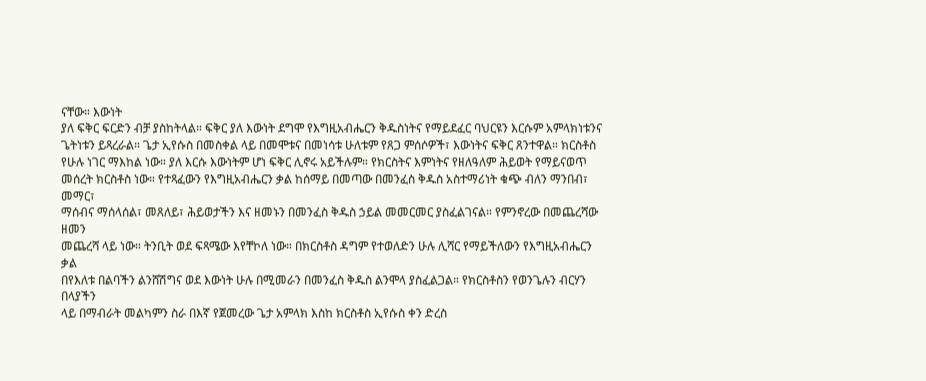ናቸው። እውነት
ያለ ፍቅር ፍርድን ብቻ ያስከትላል። ፍቅር ያለ እውነት ደግሞ የእግዚአብሔርን ቅዱስነትና የማይደፈር ባህርዩን እርሱም አምላክነቱንና
ጌትነቱን ይጻረራል። ጌታ ኢየሱስ በመስቀል ላይ በመሞቱና በመነሳቱ ሁለቱም የጸጋ ምሰሶዎች፣ እውነትና ፍቅር ጸንተዋል። ክርስቶስ
የሁሉ ነገር ማእከል ነው። ያለ እርሱ እውነትም ሆነ ፍቅር ሊኖሩ አይችሉም። የክርስትና እምነትና የዘለዓለም ሕይወት የማይናወጥ
መሰረት ክርስቶስ ነው። የተጻፈውን የእግዚአብሔርን ቃል ከሰማይ በመጣው በመንፈስ ቅዱስ አስተማሪነት ቁጭ ብለን ማንበብ፣ መማር፣
ማሰብና ማሰላሰል፣ መጸለይ፣ ሕይወታችን እና ዘመኑን በመንፈስ ቅዱስ ኃይል መመርመር ያስፈልገናል። የምንኖረው በመጨረሻው ዘመን
መጨረሻ ላይ ነው። ትንቢት ወደ ፍጻሜው እየቸኮለ ነው። በክርስቶስ ዳግም የተወለድን ሁሉ ሊሻር የማይችለውን የእግዚአብሔርን ቃል
በየእለቱ በልባችን ልንሸሽግና ወደ እውነት ሁሉ በሚመራን በመንፈስ ቅዱስ ልንሞላ ያስፈልጋል። የክርስቶስን የወንጌሉን ብርሃን በላያችን
ላይ በማብራት መልካምን ስራ በእኛ የጀመረው ጌታ አምላክ እስከ ክርስቶስ ኢየሱስ ቀን ድረስ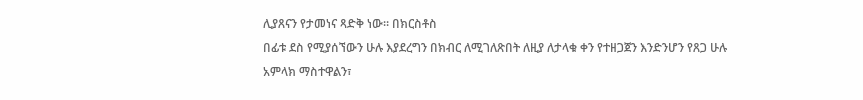ሊያጸናን የታመነና ጻድቅ ነው። በክርስቶስ
በፊቱ ደስ የሚያሰኘውን ሁሉ እያደረግን በክብር ለሚገለጽበት ለዚያ ለታላቁ ቀን የተዘጋጀን እንድንሆን የጸጋ ሁሉ አምላክ ማስተዋልን፣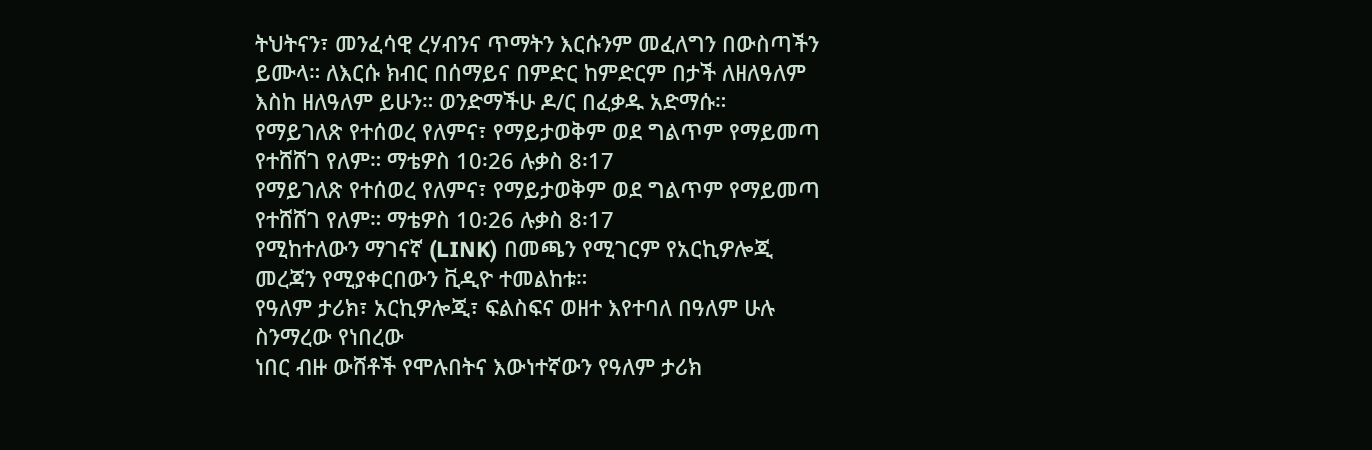ትህትናን፣ መንፈሳዊ ረሃብንና ጥማትን እርሱንም መፈለግን በውስጣችን ይሙላ። ለእርሱ ክብር በሰማይና በምድር ከምድርም በታች ለዘለዓለም
እስከ ዘለዓለም ይሁን። ወንድማችሁ ዶ/ር በፈቃዱ አድማሱ።
የማይገለጽ የተሰወረ የለምና፣ የማይታወቅም ወደ ግልጥም የማይመጣ የተሸሸገ የለም። ማቴዎስ 10፡26 ሉቃስ 8፡17
የማይገለጽ የተሰወረ የለምና፣ የማይታወቅም ወደ ግልጥም የማይመጣ የተሸሸገ የለም። ማቴዎስ 10፡26 ሉቃስ 8፡17
የሚከተለውን ማገናኛ (LINK) በመጫን የሚገርም የአርኪዎሎጂ መረጃን የሚያቀርበውን ቪዲዮ ተመልከቱ።
የዓለም ታሪክ፣ አርኪዎሎጂ፣ ፍልስፍና ወዘተ እየተባለ በዓለም ሁሉ ስንማረው የነበረው
ነበር ብዙ ውሸቶች የሞሉበትና እውነተኛውን የዓለም ታሪክ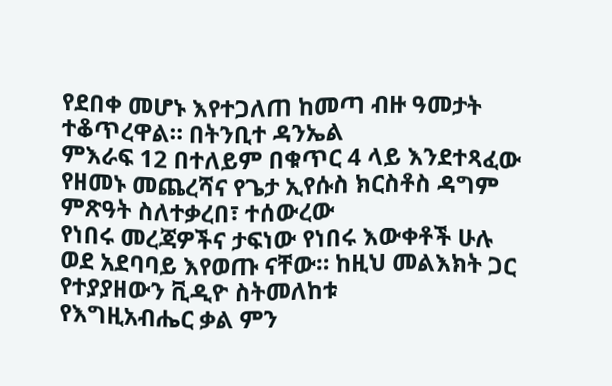የደበቀ መሆኑ እየተጋለጠ ከመጣ ብዙ ዓመታት ተቆጥረዋል። በትንቢተ ዳንኤል
ምእራፍ 12 በተለይም በቁጥር 4 ላይ እንደተጻፈው የዘመኑ መጨረሻና የጌታ ኢየሱስ ክርስቶስ ዳግም ምጽዓት ስለተቃረበ፣ ተሰውረው
የነበሩ መረጃዎችና ታፍነው የነበሩ እውቀቶች ሁሉ ወደ አደባባይ እየወጡ ናቸው። ከዚህ መልእክት ጋር የተያያዘውን ቪዲዮ ስትመለከቱ
የእግዚአብሔር ቃል ምን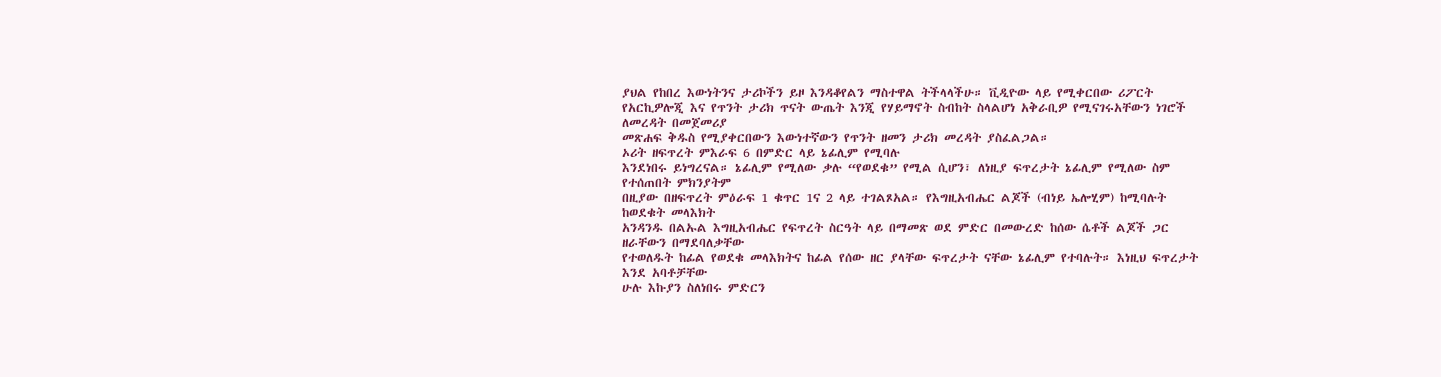ያህል የከበረ እውነትንና ታሪኮችን ይዞ እንዳቆየልን ማስተዋል ትችላላችሁ። ቪዲዮው ላይ የሚቀርበው ሪፖርት
የአርኪዎሎጂ እና የጥንት ታሪክ ጥናት ውጤት እንጂ የሃይማኖት ስብከት ስላልሆነ አቅራቢዎ የሚናገሩአቸውን ነገሮች ለመረዳት በመጀመሪያ
መጽሐፍ ቅዱስ የሚያቀርበውን እውነተኛውን የጥንት ዘመን ታሪክ መረዳት ያስፈልጋል።
ኦሪት ዘፍጥረት ምእራፍ 6 በምድር ላይ ኔፊሊም የሚባሉ
እንደነበሩ ይነግረናል። ኔፊሊም የሚለው ቃሉ “የወደቁ” የሚል ሲሆን፣ ለነዚያ ፍጥረታት ኔፊሊም የሚለው ስም የተሰጠበት ምክንያትም
በዚያው በዘፍጥረት ምዕራፍ 1 ቁጥር 1ና 2 ላይ ተገልጾአል። የእግዚአብሔር ልጆች (ብነይ ኤሎሂም) ከሚባሉት ከወደቁት መላእክት
አንዳንዱ በልኡል እግዚአብሔር የፍጥረት ስርዓት ላይ በማመጽ ወደ ምድር በመውረድ ከሰው ሴቶች ልጆች ጋር ዘራቸውን በማደባለቃቸው
የተወለዱት ከፊል የወደቁ መላእክትና ከፊል የሰው ዘር ያላቸው ፍጥረታት ናቸው ኔፊሊም የተባሉት። እነዚህ ፍጥረታት እንደ አባቶቻቸው
ሁሉ እኩያን ስለነበሩ ምድርን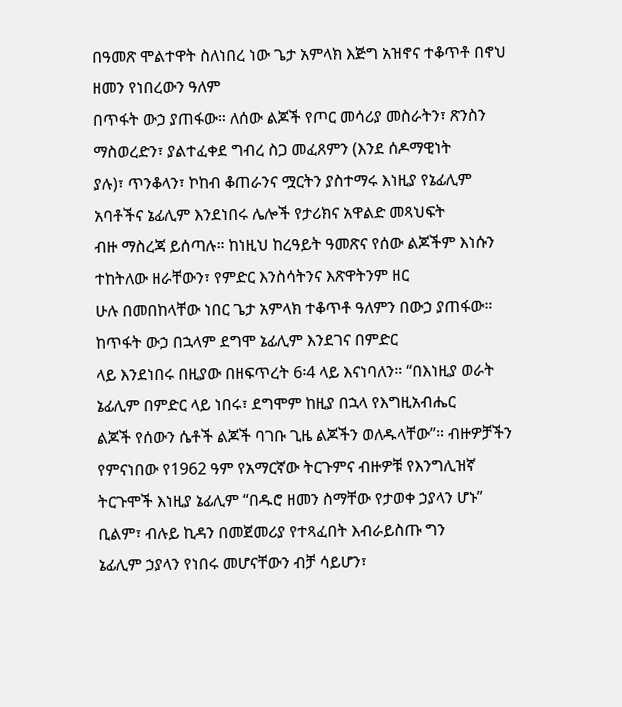በዓመጽ ሞልተዋት ስለነበረ ነው ጌታ አምላክ እጅግ አዝኖና ተቆጥቶ በኖህ ዘመን የነበረውን ዓለም
በጥፋት ውኃ ያጠፋው። ለሰው ልጆች የጦር መሳሪያ መስራትን፣ ጽንስን ማስወረድን፣ ያልተፈቀደ ግብረ ስጋ መፈጸምን (እንደ ሰዶማዊነት
ያሉ)፣ ጥንቆላን፣ ኮከብ ቆጠራንና ሟርትን ያስተማሩ እነዚያ የኔፊሊም አባቶችና ኔፊሊም እንደነበሩ ሌሎች የታሪክና አዋልድ መጻህፍት
ብዙ ማስረጃ ይሰጣሉ። ከነዚህ ከረዓይት ዓመጽና የሰው ልጆችም እነሱን ተከትለው ዘራቸውን፣ የምድር እንስሳትንና እጽዋትንም ዘር
ሁሉ በመበከላቸው ነበር ጌታ አምላክ ተቆጥቶ ዓለምን በውኃ ያጠፋው።
ከጥፋት ውኃ በኋላም ደግሞ ኔፊሊም እንደገና በምድር
ላይ እንደነበሩ በዚያው በዘፍጥረት 6፡4 ላይ እናነባለን። “በእነዚያ ወራት ኔፊሊም በምድር ላይ ነበሩ፣ ደግሞም ከዚያ በኋላ የእግዚአብሔር
ልጆች የሰውን ሴቶች ልጆች ባገቡ ጊዜ ልጆችን ወለዱላቸው”። ብዙዎቻችን የምናነበው የ1962 ዓም የአማርኛው ትርጉምና ብዙዎቹ የእንግሊዝኛ
ትርጉሞች እነዚያ ኔፊሊም “በዱሮ ዘመን ስማቸው የታወቀ ኃያላን ሆኑ” ቢልም፣ ብሉይ ኪዳን በመጀመሪያ የተጻፈበት እብራይስጡ ግን
ኔፊሊም ኃያላን የነበሩ መሆናቸውን ብቻ ሳይሆን፣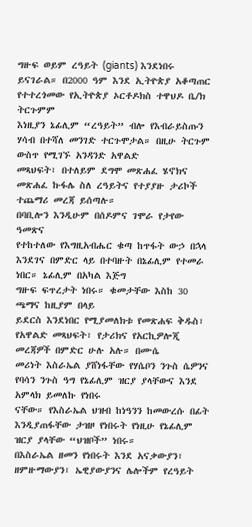ግዙፍ ወይም ረዓይት (giants) እንደነበሩ ይናገራል። በ2000 ዓም እንደ ኢትዮጵያ አቆጣጠር የተተረጎመው የኢትዮጵያ ኦርቶዶክስ ተዋህዶ ቤ/ክ ትርጉምም
እነዚያን ኔፊሊም “ረዓይት” ብሎ የእብራይስጡን ሃሳብ በተሻለ መንገድ ተርጉሞታል። በዚሁ ትርጉም ውስጥ የሚገኙ አንዳንድ አዋልድ
መጻህፍት፣ በተለይም ደግሞ መጽሐፈ ሄኖክና መጽሐፈ ኩፋሌ ስለ ረዓይትና የተያያዙ ታሪኮች ተጨማሪ መረጃ ይሰጣሉ።
በባቢሎን እንዲሁም በሰዶምና ገሞራ የታየው ዓመጽና
የተከተለው የእግዚአብሔር ቁጣ ከጥፋት ውኃ በኋላ እንደገና በምድር ላይ በተባዙት በኔፊሊም የተመራ ነበር። ኔፊሊም በአካል እጅግ
ግዙፍ ፍጥረታት ነበሩ። ቁመታቸው እስከ 30 ጫማና ከዚያም በላይ
ይደርስ እንደነበር የሚያመለክቱ የመጽሐፍ ቅዱስ፣ የአዋልድ መጻህፍት፣ የታሪክና የአርኪዎሎጂ መረጃዎች በምድር ሁሉ አሉ። በሙሴ
መሪነት እስራኤል ያሸነፋቸው የሃሴቦን ንጉስ ሴዎንና የባሳን ንጉስ ዓግ የኔፊሊም ዝርያ ያላቸውና እንደ አምላክ ይመለኩ የነበሩ
ናቸው። የእስራኤል ህዝብ ከነዓንን ከመውረሱ በፊት እንዲያጠፋቸው ታዝዞ የነበሩት የነዚሁ የኔፊሊም ዝርያ ያላቸው “ህዝቦች” ነበሩ።
በእስራኤል ዘመን የነበሩት እንደ አናቃውያን፣ ዘምዙማውያን፣ ኤዊያውያንና ሌሎችም የረዓይት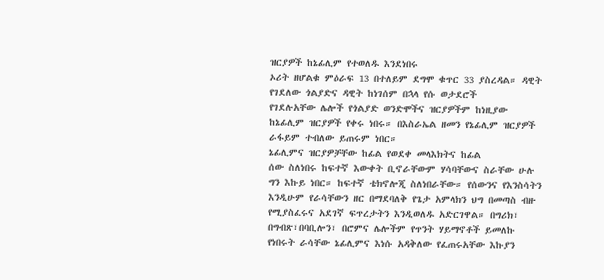ዝርያዎች ከኔፊሊም የተወለዱ እንደነበሩ
ኦሪት ዘሆልቁ ምዕራፍ 13 በተለይም ደግሞ ቁጥር 33 ያስረዳል። ዳዊት የገደለው ጎልያድና ዳዊት ከነገሰም በኋላ የሱ ወታደሮች
የገደሉአቸው ሌሎች የጎልያድ ወንድሞችና ዝርያዎችም ከነዚያው ከኔፊሊም ዝርያዎች የቀሩ ነበሩ። በእስራኤል ዘመን የኔፊሊም ዝርያዎች
ራፋይም ተብለው ይጠሩም ነበር።
ኔፊሊምና ዝርያዎቻቸው ከፊል የወደቀ መላእክትና ከፊል
ሰው ስለነበሩ ከፍተኛ እውቀት ቢኖራቸውም ሃሳባቸውና ስራቸው ሁሉ ግን እኩይ ነበር። ከፍተኛ ቴክኖሎጂ ስለነበራቸው። የሰውንና የእንስሳትን
እንዲሁም የራሳቸውን ዘር በማደባለቅ የጌታ አምላክን ህግ በመጣስ ብዙ የሚያስፈሩና አደገኛ ፍጥረታትን እንዲወለዱ አድርገዋል። በግሪክ፣
በግብጽ፣በባቢሎን፣ በሮምና ሌሎችም የጥንት ሃይማኖቶች ይመለኩ የነበሩት ራሳቸው ኔፊሊምና እነሱ አዳቅለው የፈጠሩአቸው እኩያን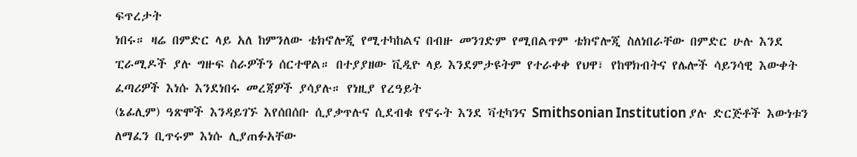ፍጥረታት
ነበሩ። ዛሬ በምድር ላይ አለ ከምንለው ቴክኖሎጂ የሚተካከልና በብዙ መንገድም የሚበልጥም ቴክኖሎጂ ስለነበራቸው በምድር ሁሉ እንደ
ፒራሚዶች ያሉ ግዙፍ ስራዎችን ሰርተዋል። በተያያዘው ቪዲዮ ላይ እንደምታዩትም የተራቀቀ የህዋ፣ የከዋክብትና የሌሎች ሳይንሳዊ እውቀት
ፈጣሪዎች እነሱ እንደነበሩ መረጃዎች ያሳያሉ። የነዚያ የረዓይት
(ኔፊሊም) ዓጽሞች እንዳይገኙ እየሰበሰቡ ሲያቃጥሉና ሲደብቁ የኖሩት እንደ ቫቲካንና Smithsonian Institution ያሉ ድርጅቶች እውነቱን ለማፈን ቢጥሩም እነሱ ሊያጠፉአቸው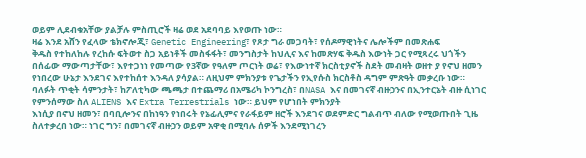ወይም ሊደብቁአቸው ያልቻሉ ምስጢሮች ዛሬ ወደ አደባባይ እየወጡ ነው።
ዛሬ እንደ አሸን የፈላው ቴክኖሎጂ፣ Genetic Engineering፣ የጾታ ግራ መጋባት፣ የሰዶማዊነትና ሌሎችም በመጽሐፍ
ቅዱስ የተከለከሉ የረከሱ ፍትወተ ስጋ አይነቶች መስፋፋት፣ መንግስታት ከህሊና እና ከመጽሃፍ ቅዱስ እውነት ጋር የሚጻረሩ ህጎችን
በሰፊው ማውጣታቸው፣ እየተጋነነ የመጣው የ3ኛው የዓለም ጦርነት ወሬ፣ የእውነተኛ ክርስቲያኖች ስደት መብዛት ወዘተ ያ የኖህ ዘመን
የነበረው ሁኔታ እንደገና እየተከሰተ እንዳለ ያሳያል። ለዚህም ምክንያቱ የጌታችን የኢየሱስ ክርስቶስ ዳግም ምጽዓት መቃረቡ ነው።
ባለፉት ጥቂት ሳምንታት፣ ከፖለቲካው ጫጫታ በተጨማሪ በአሜሪካ ኮንግረስ፣ በNASA እና በመገናኛ ብዙኃንና በኢንተርኔት ብዙ ሲነገር
የምንሰማው ስለ ALIENS እና Extra Terrestrials ነው። ይህም የሆነበት ምክንያት
እነሲያ በኖህ ዘመን፣ በባቢሎንና በከነዓን የነበሩት የኔፊሊምና የራፋይም ዘሮች እንደገና ወደምድር ግልብጥ ብለው የሚወጡበት ጊዜ
ስለተቃረበ ነው። ነገር ግን፣ በመገናኛ ብዙኃን ወይም አዋቂ በሚባሉ ሰዎች እንደሚነገረን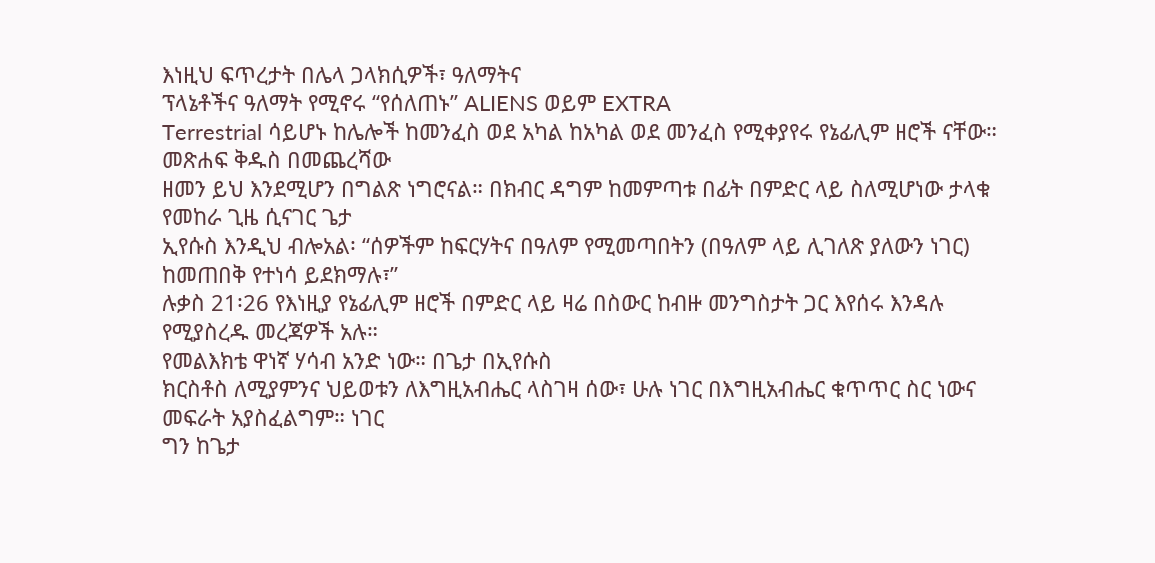እነዚህ ፍጥረታት በሌላ ጋላክሲዎች፣ ዓለማትና
ፕላኔቶችና ዓለማት የሚኖሩ “የሰለጠኑ” ALIENS ወይም EXTRA
Terrestrial ሳይሆኑ ከሌሎች ከመንፈስ ወደ አካል ከአካል ወደ መንፈስ የሚቀያየሩ የኔፊሊም ዘሮች ናቸው። መጽሐፍ ቅዱስ በመጨረሻው
ዘመን ይህ እንደሚሆን በግልጽ ነግሮናል። በክብር ዳግም ከመምጣቱ በፊት በምድር ላይ ስለሚሆነው ታላቁ የመከራ ጊዜ ሲናገር ጌታ
ኢየሱስ እንዲህ ብሎአል፡ “ሰዎችም ከፍርሃትና በዓለም የሚመጣበትን (በዓለም ላይ ሊገለጽ ያለውን ነገር) ከመጠበቅ የተነሳ ይደክማሉ፣”
ሉቃስ 21፡26 የእነዚያ የኔፊሊም ዘሮች በምድር ላይ ዛሬ በስውር ከብዙ መንግስታት ጋር እየሰሩ እንዳሉ የሚያስረዱ መረጃዎች አሉ።
የመልእክቴ ዋነኛ ሃሳብ አንድ ነው። በጌታ በኢየሱስ
ክርስቶስ ለሚያምንና ህይወቱን ለእግዚአብሔር ላስገዛ ሰው፣ ሁሉ ነገር በእግዚአብሔር ቁጥጥር ስር ነውና መፍራት አያስፈልግም። ነገር
ግን ከጌታ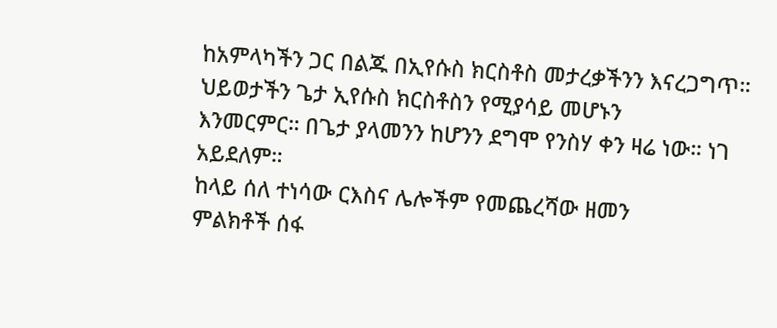ከአምላካችን ጋር በልጁ በኢየሱስ ክርስቶስ መታረቃችንን እናረጋግጥ። ህይወታችን ጌታ ኢየሱስ ክርስቶስን የሚያሳይ መሆኑን
እንመርምር። በጌታ ያላመንን ከሆንን ደግሞ የንስሃ ቀን ዛሬ ነው። ነገ አይደለም።
ከላይ ሰለ ተነሳው ርእስና ሌሎችም የመጨረሻው ዘመን
ምልክቶች ሰፋ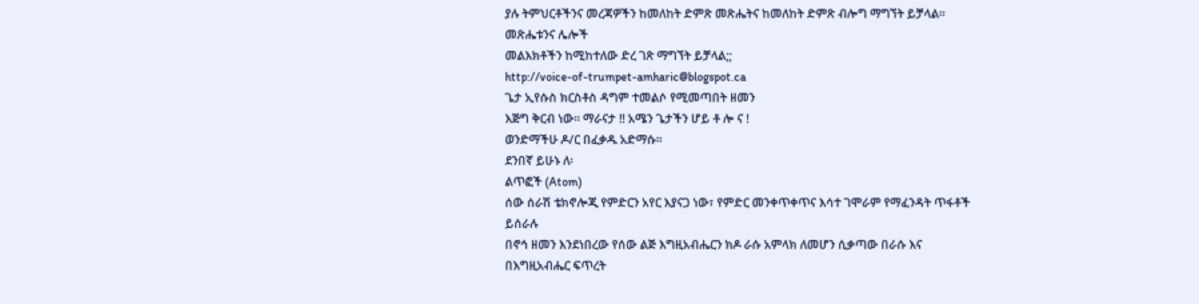ያሉ ትምህርቶችንና መረጃዎችን ከመለከት ድምጽ መጽሔትና ከመለከት ድምጽ ብሎግ ማግኘት ይቻላል። መጽሔቱንና ሌሎች
መልእክቶችን ከሚከተለው ድረ ገጽ ማግኘት ይቻላል;;
http://voice-of-trumpet-amharic@blogspot.ca
ጌታ ኢየሱስ ክርስቶስ ዳግም ተመልሶ የሚመጣበት ዘመን
እጅግ ቅርብ ነው። ማራናታ !! አሜን ጌታችን ሆይ ቶ ሎ ና !
ወንድማችሁ ዶ/ር በፈቃዱ አድማሱ።
ደንበኛ ይሁኑ ለ፡
ልጥፎች (Atom)
ሰው ሰራሽ ቴክኖሎጂ የምድርን አየር እያናጋ ነው፣ የምድር መንቀጥቀጥና እሳተ ገሞራም የማፈንዳት ጥፋቶች ይሰራሉ
በኖኅ ዘመን እንደነበረው የሰው ልጅ እግዚአብሔርን ክዶ ራሱ አምላክ ለመሆን ሲቃጣው በራሱ እና በእግዚአብሔር ፍጥረት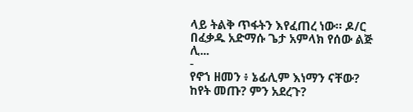ላይ ትልቅ ጥፋትን እየፈጠረ ነው። ዶ/ር በፈቃዱ አድማሱ ጌታ አምላክ የሰው ልጅ ሊ...
-
የኖኀ ዘመን ፥ ኔፊሊም እነማን ናቸው? ከየት መጡ? ምን አደረጉ?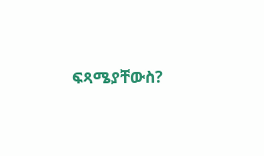ፍጻሜያቸውስ?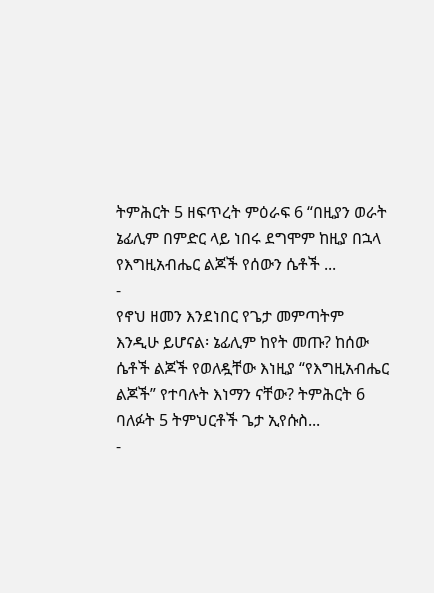ትምሕርት 5 ዘፍጥረት ምዕራፍ 6 “በዚያን ወራት ኔፊሊም በምድር ላይ ነበሩ ደግሞም ከዚያ በኋላ የእግዚአብሔር ልጆች የሰውን ሴቶች ...
-
የኖህ ዘመን እንደነበር የጌታ መምጣትም እንዲሁ ይሆናል፡ ኔፊሊም ከየት መጡ? ከሰው ሴቶች ልጆች የወለዷቸው እነዚያ “የእግዚአብሔር ልጆች” የተባሉት እነማን ናቸው? ትምሕርት 6 ባለፉት 5 ትምህርቶች ጌታ ኢየሱስ...
-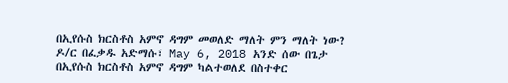በኢየሱስ ክርስቶስ አምኖ ዳግም መወለድ ማለት ምን ማለት ነው? ዶ/ር በፈቃዱ አድማሱ፣ May 6, 2018 አንድ ሰው በጌታ በኢየሱስ ክርስቶስ አምኖ ዳግም ካልተወለደ በስተቀር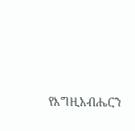የእግዚአብሔርን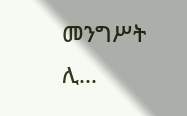መንግሥት ሊ...